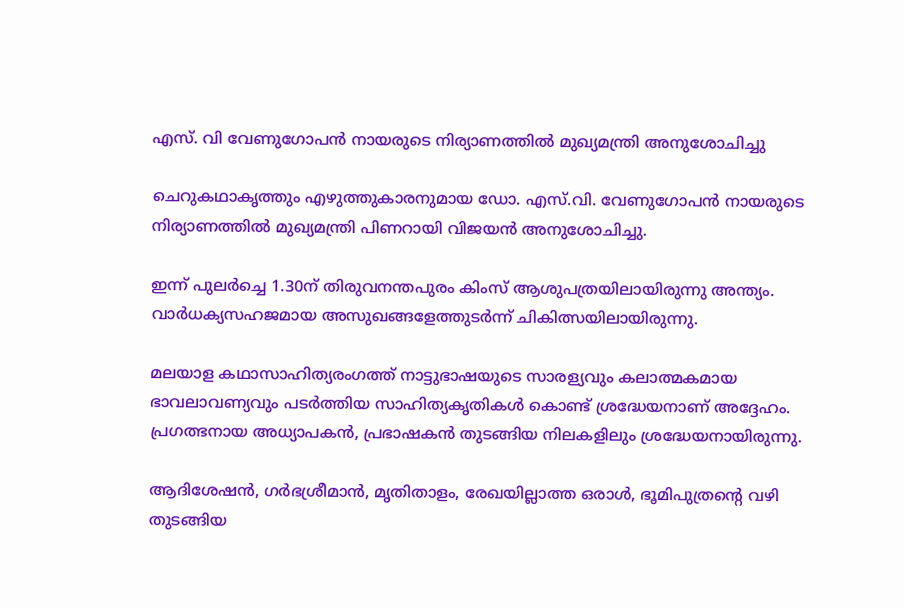എസ്. വി വേണുഗോപന്‍ നായരുടെ നിര്യാണത്തില്‍ മുഖ്യമന്ത്രി അനുശോചിച്ചു

ചെറുകഥാകൃത്തും എഴുത്തുകാരനുമായ ഡോ. എസ്.വി. വേണുഗോപന്‍ നായരുടെ നിര്യാണത്തില്‍ മുഖ്യമന്ത്രി പിണറായി വിജയന്‍ അനുശോചിച്ചു.

ഇന്ന് പുലര്‍ച്ചെ 1.30ന് തിരുവനന്തപുരം കിംസ് ആശുപത്രയിലായിരുന്നു അന്ത്യം. വാര്‍ധക്യസഹജമായ അസുഖങ്ങളേത്തുടര്‍ന്ന് ചികിത്സയിലായിരുന്നു.

മലയാള കഥാസാഹിത്യരംഗത്ത് നാട്ടുഭാഷയുടെ സാരള്യവും കലാത്മകമായ ഭാവലാവണ്യവും പടര്‍ത്തിയ സാഹിത്യകൃതികള്‍ കൊണ്ട് ശ്രദ്ധേയനാണ് അദ്ദേഹം. പ്രഗത്ഭനായ അധ്യാപകന്‍, പ്രഭാഷകന്‍ തുടങ്ങിയ നിലകളിലും ശ്രദ്ധേയനായിരുന്നു.

ആദിശേഷന്‍, ഗര്‍ഭശ്രീമാന്‍, മൃതിതാളം, രേഖയില്ലാത്ത ഒരാള്‍, ഭൂമിപുത്രന്റെ വഴി തുടങ്ങിയ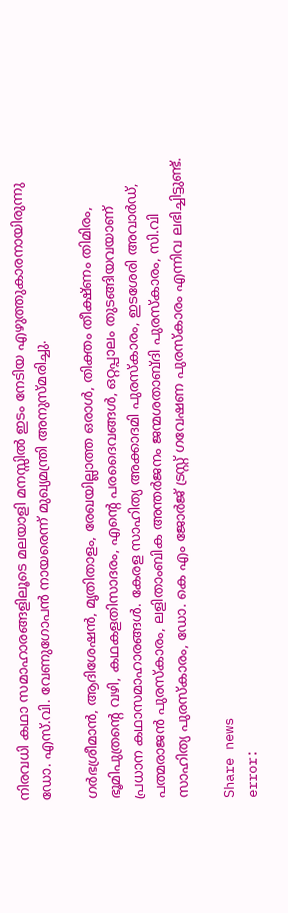നിരവധി കഥാ സമാഹാരങ്ങളിലൂടെ മലയാളി മനസ്സില്‍ ഇടം നേടിയ എഴുത്തുകാരനായിരുന്നു ഡോ. എസ്.വി. വേണുഗോപന്‍ നായരെന്ന് മുഖ്യമന്ത്രി അനുസ്മരിച്ചു.

ഗര്‍ഭശ്രീമാന്‍, ആദിശേഷന്‍, മൃതിതാളം, രേഖയില്ലാത്ത ഒരാള്‍, തിക്തം തീക്ഷ്ണം തിമിരം, ഭൂമിപുത്രന്റെ വഴി, കഥകളതിസാദരം, എന്റെ പരദൈവങ്ങള്‍, ഒറ്റപ്പാലം തുടങ്ങിയവയാണ് പ്രധാന കഥാസമാഹാരങ്ങള്‍. കേരള സാഹിത്യ അക്കാദമി പുരസ്‌കാരം, ഇടശേരി അവാര്‍ഡ്, പത്മരാജന്‍ പുരസ്‌കാരം, ലളിതാംബിക അന്തര്‍ജനം ജന്മശതാബ്ദി പുരസ്‌കാരം, സി.വി സാഹിത്യ പുരസ്‌കാരം, ഡോ. കെ എം ജോര്‍ജ് ട്രസ്റ്റ് ഗവേഷണ പുരസ്‌കാരം എന്നിവ ലഭിച്ചിട്ടുണ്ട്.

Share news
error: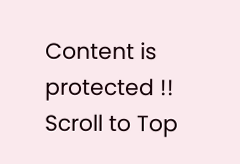Content is protected !!
Scroll to Top